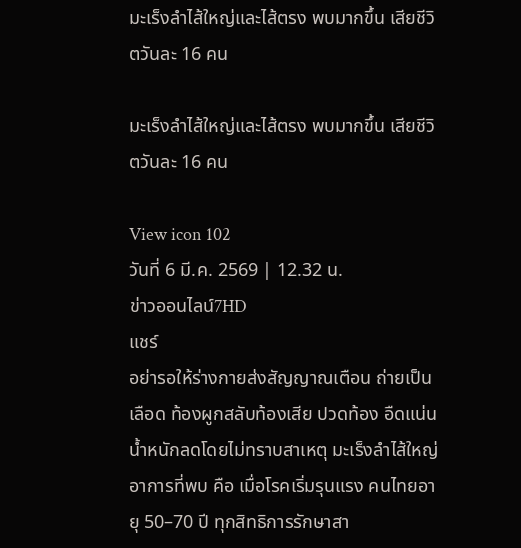มะเร็งลำไส้ใหญ่และไส้ตรง พบมากขึ้น เสียชีวิตวันละ 16 คน

มะเร็งลำไส้ใหญ่และไส้ตรง พบมากขึ้น เสียชีวิตวันละ 16 คน

View icon 102
วันที่ 6 มี.ค. 2569 | 12.32 น.
ข่าวออนไลน์7HD
แชร์
อย่ารอให้ร่างกายส่งสัญญาณเตือน ถ่ายเป็นเลือด ท้องผูกสลับท้องเสีย ปวดท้อง อืดแน่น น้ำหนักลดโดยไม่ทราบสาเหตุ มะเร็งลำไส้ใหญ่ อาการที่พบ คือ เมื่อโรคเริ่มรุนแรง คนไทยอายุ 50–70 ปี ทุกสิทธิการรักษาสา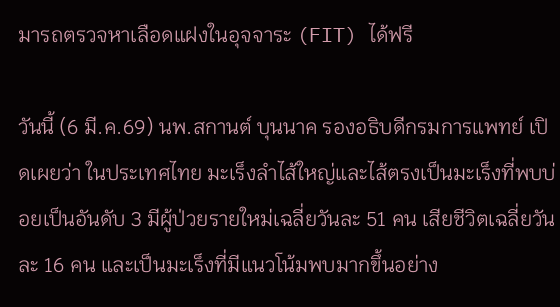มารถตรวจหาเลือดแฝงในอุจจาระ (FIT) ได้ฟรี

วันนี้ (6 มี.ค.69) นพ.สกานต์ บุนนาค รองอธิบดีกรมการแพทย์ เปิดเผยว่า ในประเทศไทย มะเร็งลำไส้ใหญ่และไส้ตรงเป็นมะเร็งที่พบบ่อยเป็นอันดับ 3 มีผู้ป่วยรายใหม่เฉลี่ยวันละ 51 คน เสียชีวิตเฉลี่ยวันละ 16 คน และเป็นมะเร็งที่มีแนวโน้มพบมากขึ้นอย่าง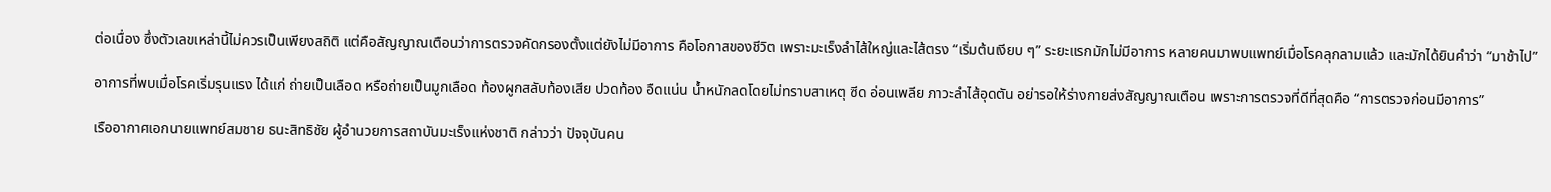ต่อเนื่อง ซึ่งตัวเลขเหล่านี้ไม่ควรเป็นเพียงสถิติ แต่คือสัญญาณเตือนว่าการตรวจคัดกรองตั้งแต่ยังไม่มีอาการ คือโอกาสของชีวิต เพราะมะเร็งลำไส้ใหญ่และไส้ตรง “เริ่มต้นเงียบ ๆ” ระยะแรกมักไม่มีอาการ หลายคนมาพบแพทย์เมื่อโรคลุกลามแล้ว และมักได้ยินคำว่า “มาช้าไป”

อาการที่พบเมื่อโรคเริ่มรุนแรง ได้แก่ ถ่ายเป็นเลือด หรือถ่ายเป็นมูกเลือด ท้องผูกสลับท้องเสีย ปวดท้อง อืดแน่น น้ำหนักลดโดยไม่ทราบสาเหตุ ซีด อ่อนเพลีย ภาวะลำไส้อุดตัน อย่ารอให้ร่างกายส่งสัญญาณเตือน เพราะการตรวจที่ดีที่สุดคือ “การตรวจก่อนมีอาการ”

เรืออากาศเอกนายแพทย์สมชาย ธนะสิทธิชัย ผู้อำนวยการสถาบันมะเร็งแห่งชาติ กล่าวว่า ปัจจุบันคน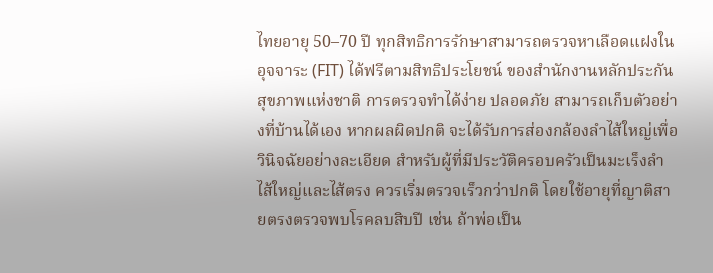ไทยอายุ 50–70 ปี ทุกสิทธิการรักษาสามารถตรวจหาเลือดแฝงในอุจจาระ (FIT) ได้ฟรีตามสิทธิประโยชน์ ของสำนักงานหลักประกันสุขภาพแห่งชาติ การตรวจทำได้ง่าย ปลอดภัย สามารถเก็บตัวอย่างที่บ้านได้เอง หากผลผิดปกติ จะได้รับการส่องกล้องลำไส้ใหญ่เพื่อวินิจฉัยอย่างละเอียด สำหรับผู้ที่มีประวัติครอบครัวเป็นมะเร็งลำไส้ใหญ่และไส้ตรง ควรเริ่มตรวจเร็วกว่าปกติ โดยใช้อายุที่ญาติสายตรงตรวจพบโรคลบสิบปี เช่น ถ้าพ่อเป็น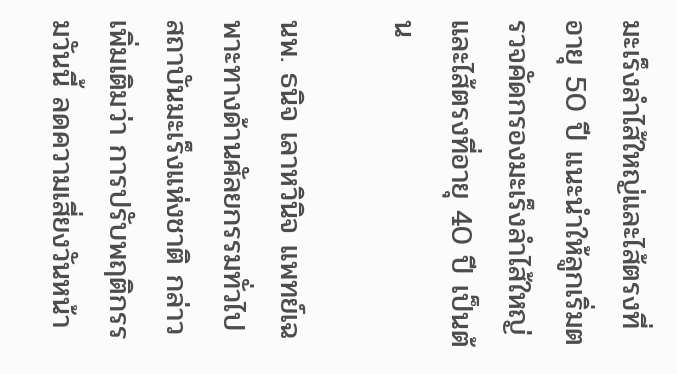มะเร็งลำไส้ใหญ่และไส้ตรงที่อายุ 50 ปี แนะนำให้ลูกเริ่มตรวจคัดกรองมะเร็งลำไส้ใหญ่และไส้ตรงที่อายุ 40 ปี เป็นต้น

นพ. ธนิจ เลาหวินิจ แพทย์เฉพาะทางด้านศัลยกรรมทั่วไป สถาบันมะเร็งแห่งชาติ กล่าวเพิ่มเติมว่า การปรับพฤติกรรมวันนี้ ลดความเสี่ยงวันหน้า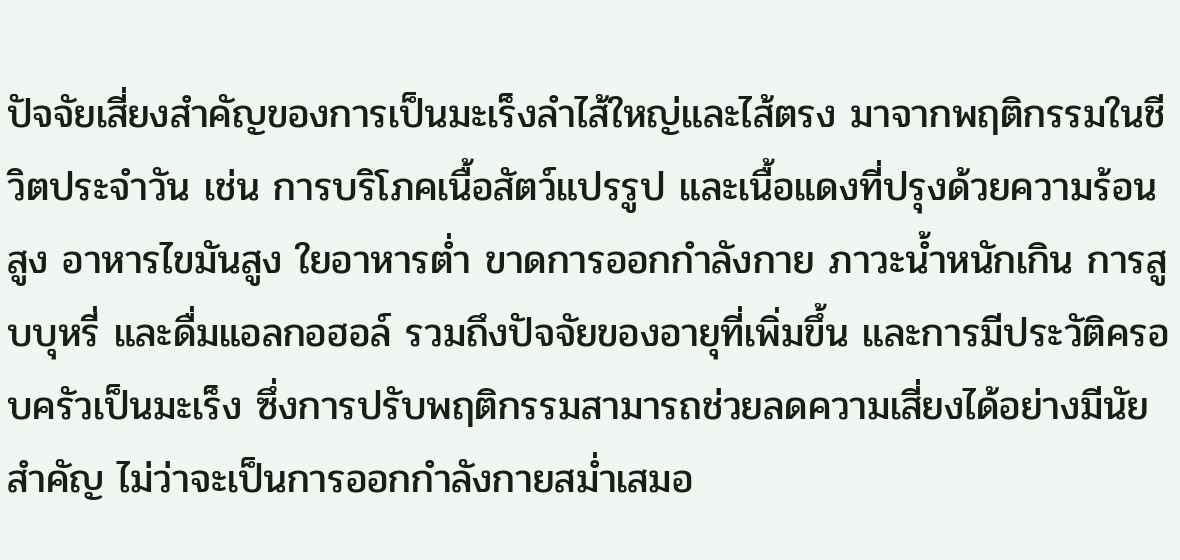ปัจจัยเสี่ยงสำคัญของการเป็นมะเร็งลำไส้ใหญ่และไส้ตรง มาจากพฤติกรรมในชีวิตประจำวัน เช่น การบริโภคเนื้อสัตว์แปรรูป และเนื้อแดงที่ปรุงด้วยความร้อนสูง อาหารไขมันสูง ใยอาหารต่ำ ขาดการออกกำลังกาย ภาวะน้ำหนักเกิน การสูบบุหรี่ และดื่มแอลกอฮอล์ รวมถึงปัจจัยของอายุที่เพิ่มขึ้น และการมีประวัติครอบครัวเป็นมะเร็ง ซึ่งการปรับพฤติกรรมสามารถช่วยลดความเสี่ยงได้อย่างมีนัยสำคัญ ไม่ว่าจะเป็นการออกกำลังกายสม่ำเสมอ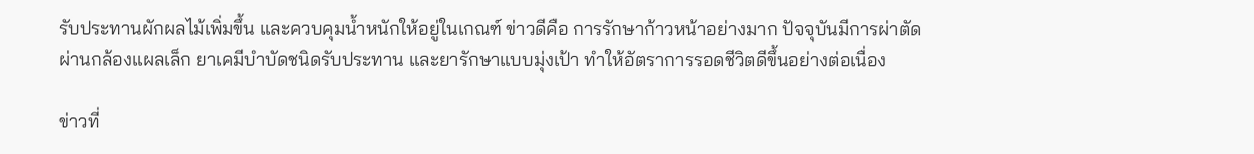รับประทานผักผลไม้เพิ่มขึ้น และควบคุมน้ำหนักให้อยู่ในเกณฑ์ ข่าวดีคือ การรักษาก้าวหน้าอย่างมาก ปัจจุบันมีการผ่าตัดผ่านกล้องแผลเล็ก ยาเคมีบำบัดชนิดรับประทาน และยารักษาแบบมุ่งเป้า ทำให้อัตราการรอดชีวิตดีขึ้นอย่างต่อเนื่อง

ข่าวที่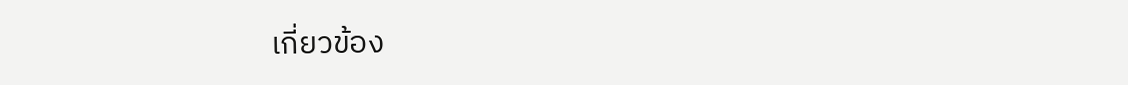เกี่ยวข้อง